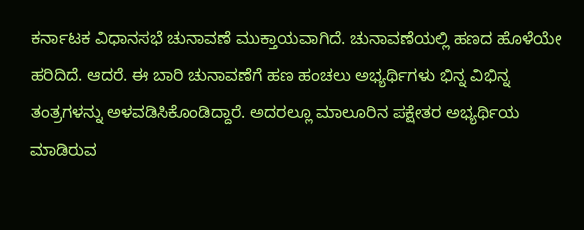ಕರ್ನಾಟಕ ವಿಧಾನಸಭೆ ಚುನಾವಣೆ ಮುಕ್ತಾಯವಾಗಿದೆ. ಚುನಾವಣೆಯಲ್ಲಿ ಹಣದ ಹೊಳೆಯೇ ಹರಿದಿದೆ. ಆದರೆ. ಈ ಬಾರಿ ಚುನಾವಣೆಗೆ ಹಣ ಹಂಚಲು ಅಭ್ಯರ್ಥಿಗಳು ಭಿನ್ನ ವಿಭಿನ್ನ ತಂತ್ರಗಳನ್ನು ಅಳವಡಿಸಿಕೊಂಡಿದ್ದಾರೆ. ಅದರಲ್ಲೂ ಮಾಲೂರಿನ ಪಕ್ಷೇತರ ಅಭ್ಯರ್ಥಿಯ ಮಾಡಿರುವ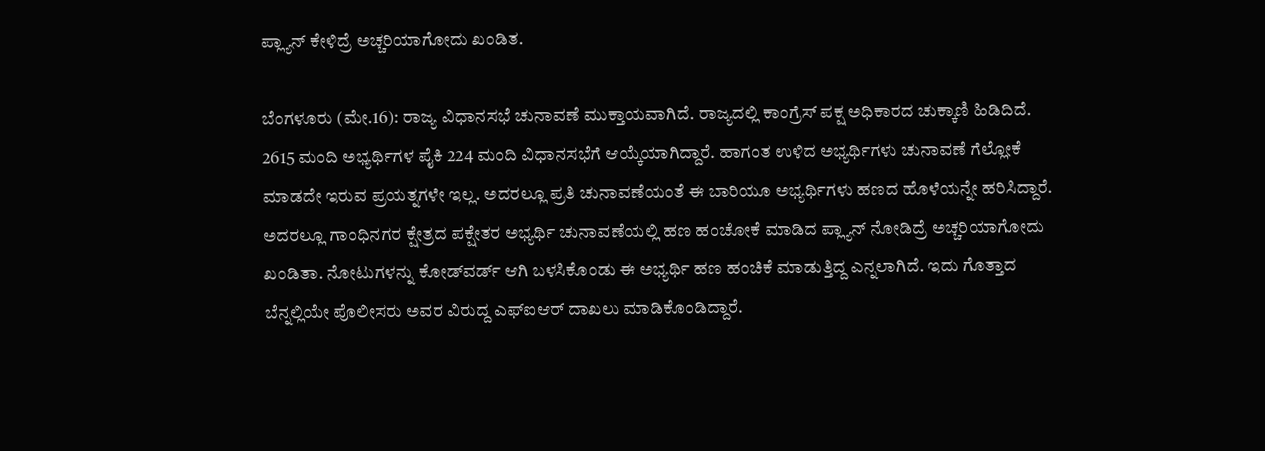ಪ್ಲ್ಯಾನ್‌ ಕೇಳಿದ್ರೆ ಅಚ್ಚರಿಯಾಗೋದು ಖಂಡಿತ.

ಬೆಂಗಳೂರು (ಮೇ.16): ರಾಜ್ಯ ವಿಧಾನಸಭೆ ಚುನಾವಣೆ ಮುಕ್ತಾಯವಾಗಿದೆ. ರಾಜ್ಯದಲ್ಲಿ ಕಾಂಗ್ರೆಸ್‌ ಪಕ್ಷ ಅಧಿಕಾರದ ಚುಕ್ಕಾಣಿ ಹಿಡಿದಿದೆ. 2615 ಮಂದಿ ಅಭ್ಯರ್ಥಿಗಳ ಪೈಕಿ 224 ಮಂದಿ ವಿಧಾನಸಭೆಗೆ ಆಯ್ಕೆಯಾಗಿದ್ದಾರೆ. ಹಾಗಂತ ಉಳಿದ ಅಭ್ಯರ್ಥಿಗಳು ಚುನಾವಣೆ ಗೆಲ್ಲೋಕೆ ಮಾಡದೇ ಇರುವ ಪ್ರಯತ್ನಗಳೇ ಇಲ್ಲ. ಅದರಲ್ಲೂ ಪ್ರತಿ ಚುನಾವಣೆಯಂತೆ ಈ ಬಾರಿಯೂ ಅಭ್ಯರ್ಥಿಗಳು ಹಣದ ಹೊಳೆಯನ್ನೇ ಹರಿಸಿದ್ದಾರೆ. ಅದರಲ್ಲೂ ಗಾಂಧಿನಗರ ಕ್ಷೇತ್ರದ ಪಕ್ಷೇತರ ಅಭ್ಯರ್ಥಿ ಚುನಾವಣೆಯಲ್ಲಿ ಹಣ ಹಂಚೋಕೆ ಮಾಡಿದ ಪ್ಲ್ಯಾನ್‌ ನೋಡಿದ್ರೆ ಅಚ್ಚರಿಯಾಗೋದು ಖಂಡಿತಾ. ನೋಟುಗಳನ್ನು ಕೋಡ್‌ವರ್ಡ್‌ ಆಗಿ ಬಳಸಿಕೊಂಡು ಈ ಅಭ್ಯರ್ಥಿ ಹಣ ಹಂಚಿಕೆ ಮಾಡುತ್ತಿದ್ದ ಎನ್ನಲಾಗಿದೆ. ಇದು ಗೊತ್ತಾದ ಬೆನ್ನಲ್ಲಿಯೇ ಪೊಲೀಸರು ಅವರ ವಿರುದ್ದ ಎಫ್‌ಐಆರ್‌ ದಾಖಲು ಮಾಡಿಕೊಂಡಿದ್ದಾರೆ.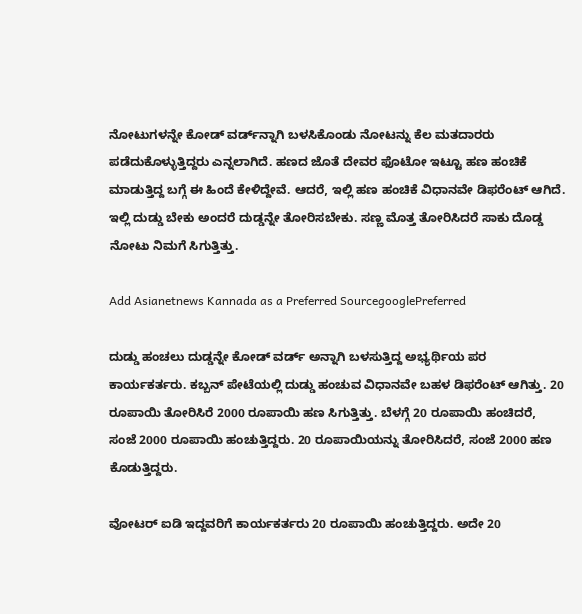ನೋಟುಗಳನ್ನೇ ಕೋಡ್ ವರ್ಡ್‌ನ್ನಾಗಿ ಬಳಸಿಕೊಂಡು ನೋಟನ್ನು ಕೆಲ ಮತದಾರರು ಪಡೆದುಕೊಳ್ಳುತ್ತಿದ್ದರು ಎನ್ನಲಾಗಿದೆ. ಹಣದ ಜೊತೆ ದೇವರ ಫೊಟೋ ಇಟ್ಟೂ ಹಣ ಹಂಚಿಕೆ ಮಾಡುತ್ತಿದ್ದ ಬಗ್ಗೆ ಈ ಹಿಂದೆ ಕೇಳಿದ್ದೇವೆ. ಆದರೆ, ಇಲ್ಲಿ ಹಣ ಹಂಚಿಕೆ ವಿಧಾನವೇ ಡಿಫರೆಂಟ್‌ ಆಗಿದೆ. ಇಲ್ಲಿ ದುಡ್ಡು ಬೇಕು ಅಂದರೆ ದುಡ್ಡನ್ನೇ ತೋರಿಸಬೇಕು. ಸಣ್ಣ ಮೊತ್ತ ತೋರಿಸಿದರೆ ಸಾಕು ದೊಡ್ಡ ನೋಟು ನಿಮಗೆ ಸಿಗುತ್ತಿತ್ತು.

Add Asianetnews Kannada as a Preferred SourcegooglePreferred

ದುಡ್ಡು ಹಂಚಲು ದುಡ್ಡನ್ನೇ ಕೋಡ್ ವರ್ಡ್ ಅನ್ನಾಗಿ ಬಳಸುತ್ತಿದ್ದ ಅಭ್ಯರ್ಥಿಯ ಪರ ಕಾರ್ಯಕರ್ತರು. ಕಬ್ಬನ್ ಪೇಟೆಯಲ್ಲಿ ದುಡ್ಡು ಹಂಚುವ ವಿಧಾನವೇ ಬಹಳ ಡಿಫರೆಂಟ್‌ ಆಗಿತ್ತು. 20 ರೂಪಾಯಿ ತೋರಿಸಿರೆ 2000 ರೂಪಾಯಿ ಹಣ ಸಿಗುತ್ತಿತ್ತು. ಬೆಳಗ್ಗೆ 20 ರೂಪಾಯಿ ಹಂಚಿದರೆ, ಸಂಜೆ 2000 ರೂಪಾಯಿ ಹಂಚುತ್ತಿದ್ದರು. 20 ರೂಪಾಯಿಯನ್ನು ತೋರಿಸಿದರೆ, ಸಂಜೆ 2000 ಹಣ ಕೊಡುತ್ತಿದ್ದರು.

ವೋಟರ್‌ ಐಡಿ ಇದ್ದವರಿಗೆ ಕಾರ್ಯಕರ್ತರು 20 ರೂಪಾಯಿ ಹಂಚುತ್ತಿದ್ದರು. ಅದೇ 20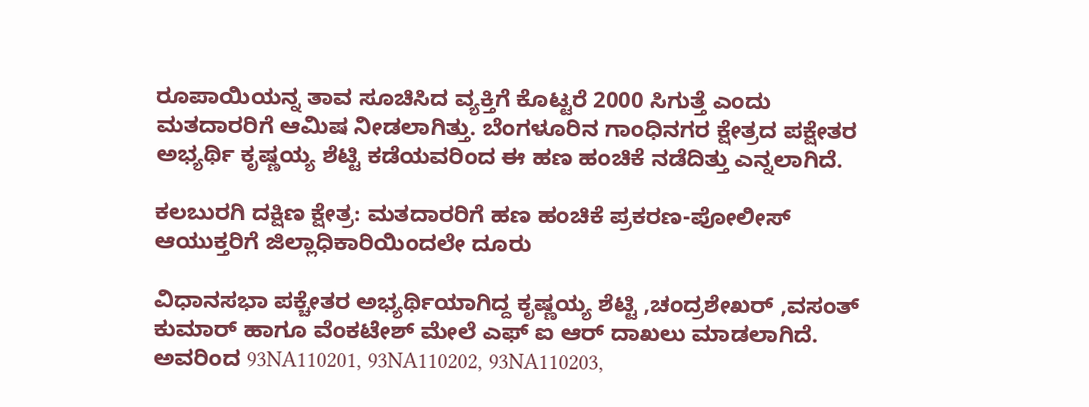ರೂಪಾಯಿಯನ್ನ ತಾವ ಸೂಚಿಸಿದ ವ್ಯಕ್ತಿಗೆ ಕೊಟ್ಟರೆ 2000 ಸಿಗುತ್ತೆ ಎಂದು ಮತದಾರರಿಗೆ ಆಮಿಷ ನೀಡಲಾಗಿತ್ತು. ಬೆಂಗಳೂರಿನ ಗಾಂಧಿನಗರ ಕ್ಷೇತ್ರದ ಪಕ್ಷೇತರ ಅಭ್ಯರ್ಥಿ ಕೃಷ್ಣಯ್ಯ ಶೆಟ್ಟಿ ಕಡೆಯವರಿಂದ ಈ ಹಣ ಹಂಚಿಕೆ ನಡೆದಿತ್ತು ಎನ್ನಲಾಗಿದೆ.

ಕಲಬುರಗಿ ದಕ್ಷಿಣ ಕ್ಷೇತ್ರ: ಮತದಾರರಿಗೆ ಹಣ ಹಂಚಿಕೆ ಪ್ರಕರಣ-ಪೋಲೀಸ್ ಆಯುಕ್ತರಿಗೆ ಜಿಲ್ಲಾಧಿಕಾರಿಯಿಂದಲೇ ದೂರು

ವಿಧಾನಸಭಾ ಪಕ್ಚೇತರ ಅಭ್ಯರ್ಥಿಯಾಗಿದ್ದ ಕೃಷ್ಣಯ್ಯ ಶೆಟ್ಟಿ ,ಚಂದ್ರಶೇಖರ್ ,ವಸಂತ್ ಕುಮಾರ್ ಹಾಗೂ ವೆಂಕಟೇಶ್ ಮೇಲೆ ಎಫ್ ಐ ಆರ್ ದಾಖಲು ಮಾಡಲಾಗಿದೆ. ಅವರಿಂದ 93NA110201, 93NA110202, 93NA110203,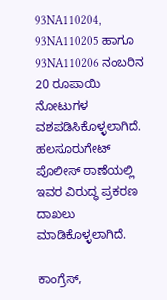93NA110204, 93NA110205 ಹಾಗೂ 93NA110206 ನಂಬರಿನ 20 ರೂಪಾಯಿ ನೋಟುಗಳ ವಶಪಡಿಸಿಕೊಳ್ಳಲಾಗಿದೆ. ಹಲಸೂರುಗೇಟ್ ಪೊಲೀಸ್ ಠಾಣೆಯಲ್ಲಿ ಇವರ ವಿರುದ್ಧ ಪ್ರಕರಣ ದಾಖಲು ಮಾಡಿಕೊಳ್ಳಲಾಗಿದೆ.

ಕಾಂಗ್ರೆಸ್‌,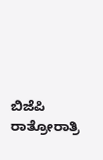ಬಿಜೆಪಿ ರಾತ್ರೋರಾತ್ರಿ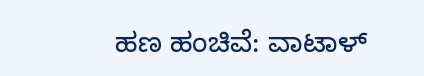ಹಣ ಹಂಚಿವೆ: ವಾಟಾಳ್‌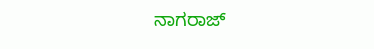ನಾಗರಾಜ್‌